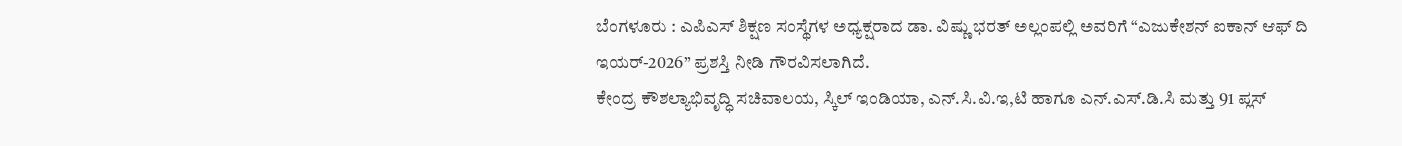ಬೆಂಗಳೂರು : ಎಪಿಎಸ್ ಶಿಕ್ಷಣ ಸಂಸ್ಥೆಗಳ ಅಧ್ಯಕ್ಷರಾದ ಡಾ. ವಿಷ್ಣು ಭರತ್ ಅಲ್ಲಂಪಲ್ಲಿ ಅವರಿಗೆ “ಎಜುಕೇಶನ್ ಐಕಾನ್ ಆಫ್ ದಿ ಇಯರ್-2026” ಪ್ರಶಸ್ತಿ ನೀಡಿ ಗೌರವಿಸಲಾಗಿದೆ.
ಕೇಂದ್ರ ಕೌಶಲ್ಯಾಭಿವೃದ್ಧಿ ಸಚಿವಾಲಯ, ಸ್ಕಿಲ್ ಇಂಡಿಯಾ, ಎನ್.ಸಿ.ವಿ.ಇ,ಟಿ ಹಾಗೂ ಎನ್.ಎಸ್.ಡಿ.ಸಿ ಮತ್ತು 91 ಪ್ಲಸ್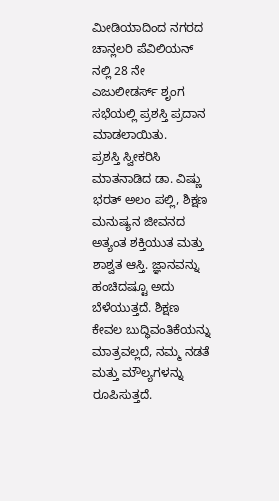ಮೀಡಿಯಾದಿಂದ ನಗರದ ಚಾನ್ಲಲರಿ ಪೆವಿಲಿಯನ್ ನಲ್ಲಿ 28 ನೇ ಎಜುಲೀಡರ್ಸ್ ಶೃಂಗ ಸಭೆಯಲ್ಲಿ ಪ್ರಶಸ್ತಿ ಪ್ರದಾನ ಮಾಡಲಾಯಿತು.
ಪ್ರಶಸ್ತಿ ಸ್ವೀಕರಿಸಿ ಮಾತನಾಡಿದ ಡಾ. ವಿಷ್ಣು ಭರತ್ ಅಲಂ ಪಲ್ಲಿ, ಶಿಕ್ಷಣ ಮನುಷ್ಯನ ಜೀವನದ ಅತ್ಯಂತ ಶಕ್ತಿಯುತ ಮತ್ತು ಶಾಶ್ವತ ಆಸ್ತಿ. ಜ್ಞಾನವನ್ನು ಹಂಚಿದಷ್ಟೂ ಅದು ಬೆಳೆಯುತ್ತದೆ. ಶಿಕ್ಷಣ ಕೇವಲ ಬುದ್ಧಿವಂತಿಕೆಯನ್ನು ಮಾತ್ರವಲ್ಲದೆ, ನಮ್ಮ ನಡತೆ ಮತ್ತು ಮೌಲ್ಯಗಳನ್ನು ರೂಪಿಸುತ್ತದೆ.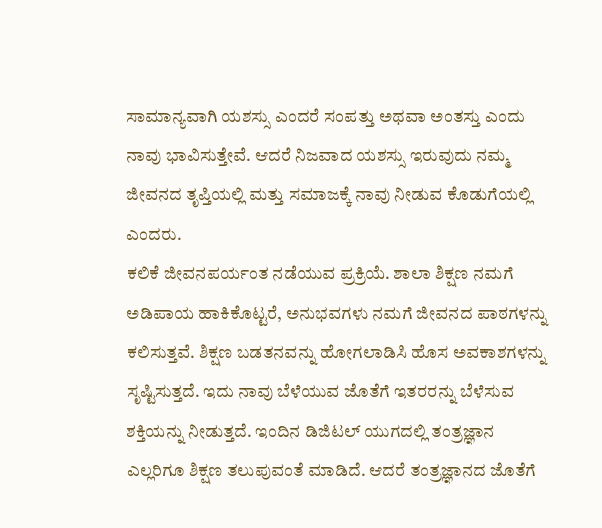ಸಾಮಾನ್ಯವಾಗಿ ಯಶಸ್ಸು ಎಂದರೆ ಸಂಪತ್ತು ಅಥವಾ ಅಂತಸ್ತು ಎಂದು ನಾವು ಭಾವಿಸುತ್ತೇವೆ. ಆದರೆ ನಿಜವಾದ ಯಶಸ್ಸು ಇರುವುದು ನಮ್ಮ ಜೀವನದ ತೃಪ್ತಿಯಲ್ಲಿ ಮತ್ತು ಸಮಾಜಕ್ಕೆ ನಾವು ನೀಡುವ ಕೊಡುಗೆಯಲ್ಲಿ ಎಂದರು.
ಕಲಿಕೆ ಜೀವನಪರ್ಯಂತ ನಡೆಯುವ ಪ್ರಕ್ರಿಯೆ. ಶಾಲಾ ಶಿಕ್ಷಣ ನಮಗೆ ಅಡಿಪಾಯ ಹಾಕಿಕೊಟ್ಟರೆ, ಅನುಭವಗಳು ನಮಗೆ ಜೀವನದ ಪಾಠಗಳನ್ನು ಕಲಿಸುತ್ತವೆ. ಶಿಕ್ಷಣ ಬಡತನವನ್ನು ಹೋಗಲಾಡಿಸಿ ಹೊಸ ಅವಕಾಶಗಳನ್ನು ಸೃಷ್ಟಿಸುತ್ತದೆ. ಇದು ನಾವು ಬೆಳೆಯುವ ಜೊತೆಗೆ ಇತರರನ್ನು ಬೆಳೆಸುವ ಶಕ್ತಿಯನ್ನು ನೀಡುತ್ತದೆ. ಇಂದಿನ ಡಿಜಿಟಲ್ ಯುಗದಲ್ಲಿ ತಂತ್ರಜ್ಞಾನ ಎಲ್ಲರಿಗೂ ಶಿಕ್ಷಣ ತಲುಪುವಂತೆ ಮಾಡಿದೆ. ಆದರೆ ತಂತ್ರಜ್ಞಾನದ ಜೊತೆಗೆ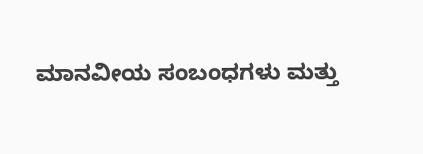ಮಾನವೀಯ ಸಂಬಂಧಗಳು ಮತ್ತು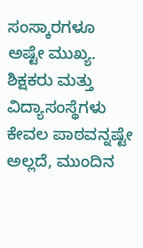ಸಂಸ್ಕಾರಗಳೂ ಅಷ್ಟೇ ಮುಖ್ಯ. ಶಿಕ್ಷಕರು ಮತ್ತು ವಿದ್ಯಾಸಂಸ್ಥೆಗಳು ಕೇವಲ ಪಾಠವನ್ನಷ್ಟೇ ಅಲ್ಲದೆ, ಮುಂದಿನ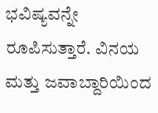ಭವಿಷ್ಯವನ್ನೇ ರೂಪಿಸುತ್ತಾರೆ. ವಿನಯ ಮತ್ತು ಜವಾಬ್ದಾರಿಯಿಂದ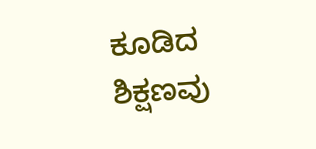ಕೂಡಿದ ಶಿಕ್ಷಣವು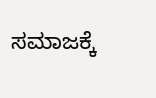ಸಮಾಜಕ್ಕೆ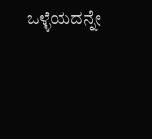ಒಳ್ಳೆಯದನ್ನೇ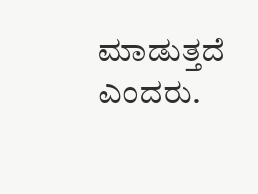ಮಾಡುತ್ತದೆ ಎಂದರು.